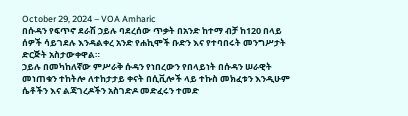October 29, 2024 – VOA Amharic
በሱዳን የፍጥኖ ደራሽ ኃይሉ ባደረሰው ጥቃት በአንድ ከተማ ብቻ ከ120 በላይ ሰዎች ሳይገደሉ እንዳልቀረ አንድ የሐኪሞች ቡድን እና የተባበሩት መንግሥታት ድርጅት አስታውቀዋል።
ኃይሉ በመካከለኛው ምሥራቅ ሱዳን የነበረውን የበላይነት በሱዳን ሠራዊት መነጠቁን ተከትሎ ለተከታታይ ቀናት በሲቪሎች ላይ ተኩስ መክፈቱን እንዲሁም ሴቶችን እና ልጃገረዶችን አስገድዶ መድፈሩን ተመድ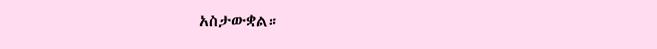አስታውቋል።